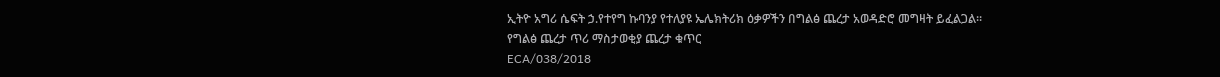ኢትዮ አግሪ ሴፍት ኃ.የተየግ ኩባንያ የተለያዩ ኤሌክትሪክ ዕቃዎችን በግልፅ ጨረታ አወዳድሮ መግዛት ይፈልጋል።
የግልፅ ጨረታ ጥሪ ማስታወቂያ ጨረታ ቁጥር
ECA/038/2018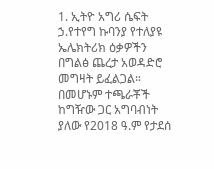1. ኢትዮ አግሪ ሴፍት ኃ.የተየግ ኩባንያ የተለያዩ ኤሌክትሪክ ዕቃዎችን በግልፅ ጨረታ አወዳድሮ መግዛት ይፈልጋል።
በመሆኑም ተጫራቾች ከግዥው ጋር አግባብነት ያለው የ2018 ዓ.ም የታደሰ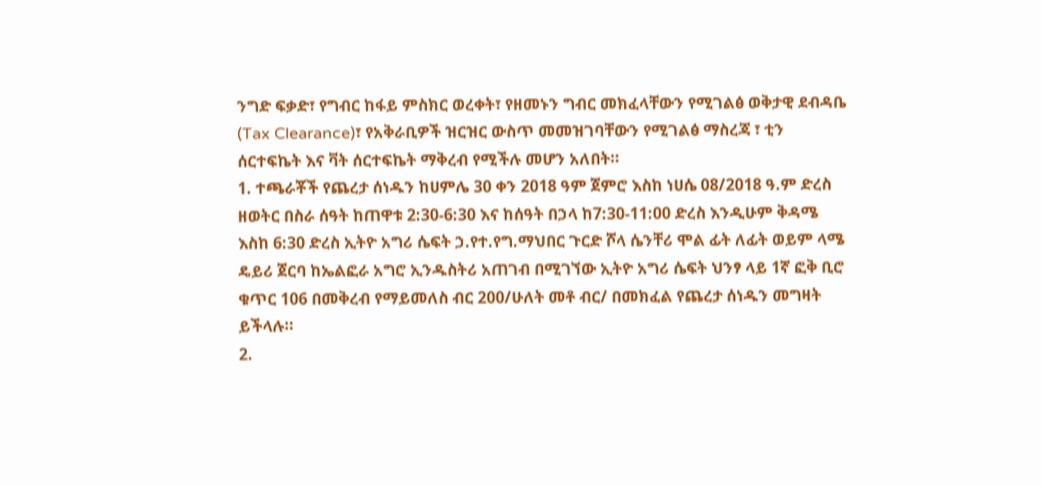ንግድ ፍቃድ፣ የግብር ከፋይ ምስክር ወረቀት፣ የዘመኑን ግብር መክፈላቸውን የሚገልፅ ወቅታዊ ደብዳቤ (Tax Clearance)፣ የአቅራቢዎች ዝርዝር ውስጥ መመዝገባቸውን የሚገልፅ ማስረጃ ፣ ቲን ሰርተፍኬት እና ቫት ሰርተፍኬት ማቅረብ የሚችሉ መሆን አለበት።
1. ተጫራቾች የጨረታ ሰነዱን ከሀምሌ 30 ቀን 2018 ዓም ጀምሮ እስከ ነሀሴ 08/2018 ዓ.ም ድረስ ዘወትር በስራ ሰዓት ከጠዋቱ 2:30-6:30 እና ከሰዓት በኃላ ከ7:30-11:00 ድረስ እንዲሁም ቅዳሜ እስከ 6:30 ድረስ ኢትዮ አግሪ ሴፍት ኃ.የተ.የግ.ማህበር ጉርድ ሾላ ሴንቸሪ ሞል ፊት ለፊት ወይም ላሜ ዴይሪ ጀርባ ከኤልፎራ አግሮ ኢንዱስትሪ አጠገብ በሚገኘው ኢትዮ አግሪ ሴፍት ህንፃ ላይ 1ኛ ፎቅ ቢሮ ቁጥር 106 በመቅረብ የማይመለስ ብር 200/ሁለት መቶ ብር/ በመክፈል የጨረታ ሰነዱን መግዛት ይችላሉ።
2.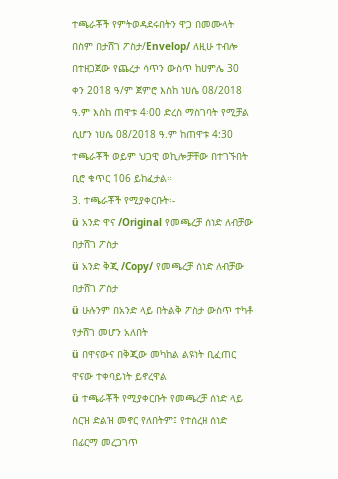ተጫራቾች የምትወዳደሩበትን ዋጋ በመሙላት በስም በታሸገ ፖስታ/Envelop/ ለዚሁ ተብሎ በተዘጋጀው የጨረታ ሳጥን ውስጥ ከሀምሌ 30 ቀን 2018 ዓ/ም ጀምሮ እስከ ነሀሴ 08/2018 ዓ.ም እስከ ጠዋቱ 4፡00 ድረስ ማስገባት የሚቻል ሲሆን ነሀሴ 08/2018 ዓ.ም ከጠዋቱ 4:30 ተጫራቾች ወይም ህጋዊ ወኪሎቻቸው በተገኙበት ቢሮ ቁጥር 106 ይከፈታል።
3. ተጫራቾች የሚያቀርቡት፡-
ü አንድ ዋና /Original የመጫረቻ ሰነድ ለብቻው በታሸገ ፖስታ
ü አንድ ቅጂ /Copy/ የመጫረቻ ሰነድ ለብቻው በታሸገ ፖስታ
ü ሁሉንም በአንድ ላይ በትልቅ ፖስታ ውስጥ ተካቶ የታሸገ መሆን አለበት
ü በዋናውና በቅጂው መካከል ልዩነት ቢፈጠር ዋናው ተቀባይነት ይኖረዋል
ü ተጫራቾች የሚያቀርቡት የመጫረቻ ሰነድ ላይ ስርዝ ድልዝ መኖር የለበትም፤ የተሰረዘ ሰነድ በፊርማ መረጋገጥ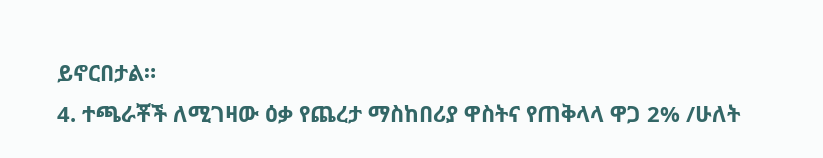ይኖርበታል።
4. ተጫራቾች ለሚገዛው ዕቃ የጨረታ ማስከበሪያ ዋስትና የጠቅላላ ዋጋ 2% /ሁለት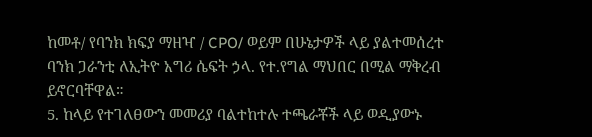ከመቶ/ የባንክ ክፍያ ማዘዣ / CPO/ ወይም በሁኔታዎች ላይ ያልተመሰረተ ባንክ ጋራንቲ ለኢትዮ አግሪ ሴፍት ኃላ. የተ.የግል ማህበር በሚል ማቅረብ ይኖርባቸዋል።
5. ከላይ የተገለፀውን መመሪያ ባልተከተሉ ተጫራቾች ላይ ወዲያውኑ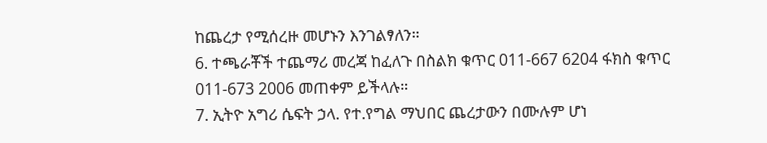ከጨረታ የሚሰረዙ መሆኑን እንገልፃለን።
6. ተጫራቾች ተጨማሪ መረጃ ከፈለጉ በስልክ ቁጥር 011-667 6204 ፋክስ ቁጥር 011-673 2006 መጠቀም ይችላሉ።
7. ኢትዮ አግሪ ሴፍት ኃላ. የተ.የግል ማህበር ጨረታውን በሙሉም ሆነ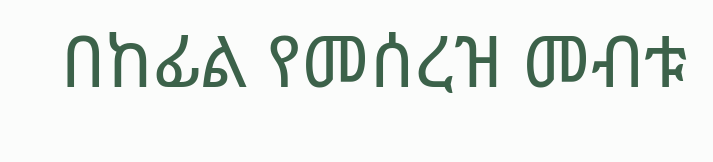በከፊል የመሰረዝ መብቱ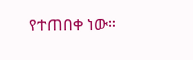የተጠበቀ ነው።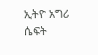ኢትዮ አግሪ ሴፍት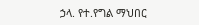ኃላ. የተ.የግል ማህበር